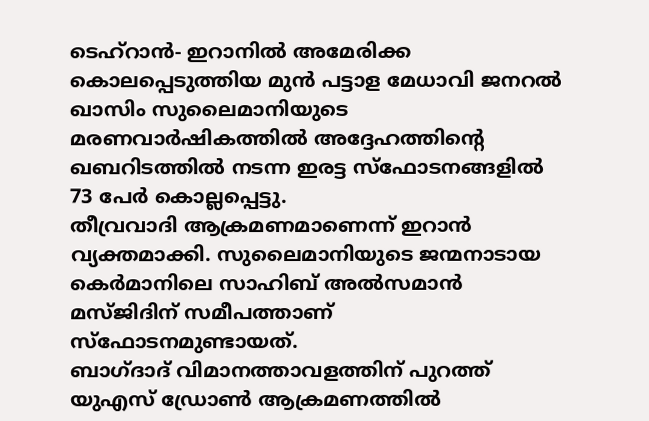ടെഹ്റാൻ- ഇറാനിൽ അമേരിക്ക കൊലപ്പെടുത്തിയ മുൻ പട്ടാള മേധാവി ജനറൽ ഖാസിം സുലൈമാനിയുടെ മരണവാർഷികത്തിൽ അദ്ദേഹത്തിന്റെ ഖബറിടത്തിൽ നടന്ന ഇരട്ട സ്ഫോടനങ്ങളിൽ 73 പേർ കൊല്ലപ്പെട്ടു.
തീവ്രവാദി ആക്രമണമാണെന്ന് ഇറാൻ വ്യക്തമാക്കി. സുലൈമാനിയുടെ ജന്മനാടായ കെർമാനിലെ സാഹിബ് അൽസമാൻ മസ്ജിദിന് സമീപത്താണ് സ്ഫോടനമുണ്ടായത്.
ബാഗ്ദാദ് വിമാനത്താവളത്തിന് പുറത്ത് യുഎസ് ഡ്രോൺ ആക്രമണത്തിൽ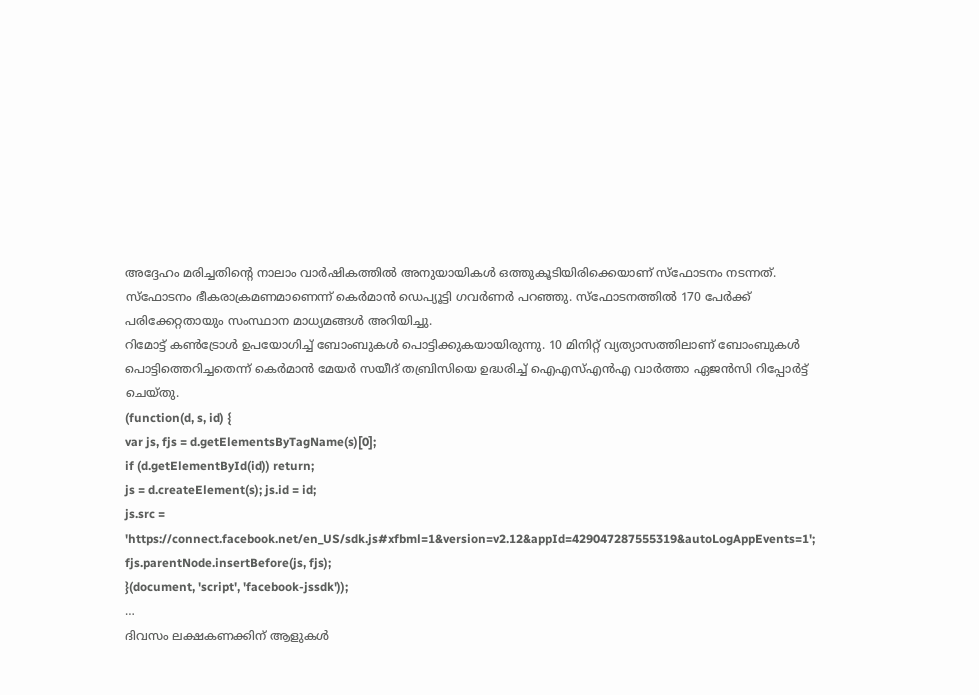അദ്ദേഹം മരിച്ചതിന്റെ നാലാം വാർഷികത്തിൽ അനുയായികൾ ഒത്തുകൂടിയിരിക്കെയാണ് സ്ഫോടനം നടന്നത്.
സ്ഫോടനം ഭീകരാക്രമണമാണെന്ന് കെർമാൻ ഡെപ്യൂട്ടി ഗവർണർ പറഞ്ഞു. സ്ഫോടനത്തിൽ 170 പേർക്ക് പരിക്കേറ്റതായും സംസ്ഥാന മാധ്യമങ്ങൾ അറിയിച്ചു.
റിമോട്ട് കൺട്രോൾ ഉപയോഗിച്ച് ബോംബുകൾ പൊട്ടിക്കുകയായിരുന്നു. 10 മിനിറ്റ് വ്യത്യാസത്തിലാണ് ബോംബുകൾ പൊട്ടിത്തെറിച്ചതെന്ന് കെർമാൻ മേയർ സയീദ് തബ്രിസിയെ ഉദ്ധരിച്ച് ഐഎസ്എൻഎ വാർത്താ ഏജൻസി റിപ്പോർട്ട് ചെയ്തു.
(function(d, s, id) {
var js, fjs = d.getElementsByTagName(s)[0];
if (d.getElementById(id)) return;
js = d.createElement(s); js.id = id;
js.src = 'https://connect.facebook.net/en_US/sdk.js#xfbml=1&version=v2.12&appId=429047287555319&autoLogAppEvents=1';
fjs.parentNode.insertBefore(js, fjs);
}(document, 'script', 'facebook-jssdk'));
…
ദിവസം ലക്ഷകണക്കിന് ആളുകൾ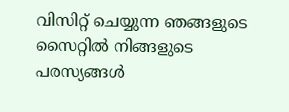വിസിറ്റ് ചെയ്യുന്ന ഞങ്ങളുടെ സൈറ്റിൽ നിങ്ങളുടെ പരസ്യങ്ങൾ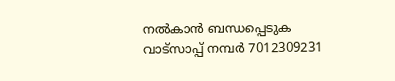നൽകാൻ ബന്ധപ്പെടുക വാട്സാപ്പ് നമ്പർ 7012309231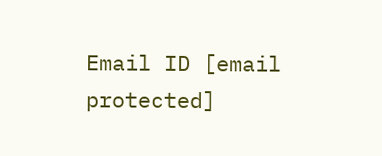Email ID [email protected]